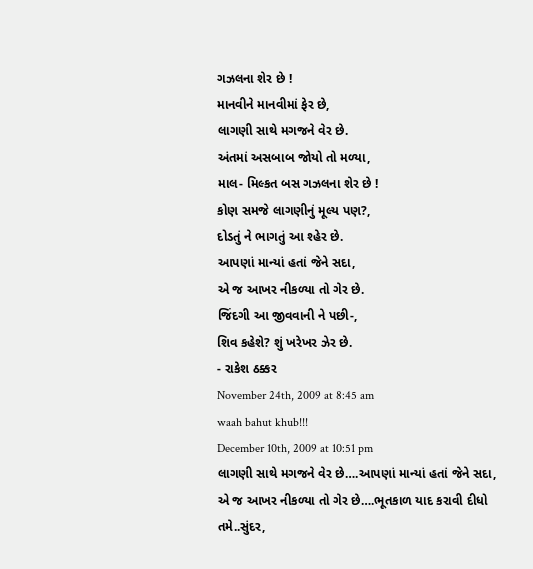ગઝલના શેર છે !
માનવીને માનવીમાં ફેર છે,
લાગણી સાથે મગજને વેર છે.
અંતમાં અસબાબ જોયો તો મળ્યા,
માલ- મિલ્કત બસ ગઝલના શેર છે !
કોણ સમજે લાગણીનું મૂલ્ય પણ?,
દોડતું ને ભાગતું આ શ્હેર છે.
આપણાં માન્યાં હતાં જેને સદા,
એ જ આખર નીકળ્યા તો ગેર છે.
જિંદગી આ જીવવાની ને પછી-,
શિવ કહેશે? શું ખરેખર ઝેર છે.
- રાકેશ ઠક્કર
November 24th, 2009 at 8:45 am
waah bahut khub!!!
December 10th, 2009 at 10:51 pm
લાગણી સાથે મગજને વેર છે….આપણાં માન્યાં હતાં જેને સદા,
એ જ આખર નીકળ્યા તો ગેર છે….ભૂતકાળ યાદ કરાવી દીધો તમે..સુંદર,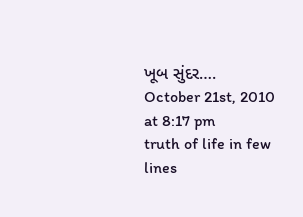ખૂબ સુંદર….
October 21st, 2010 at 8:17 pm
truth of life in few lines